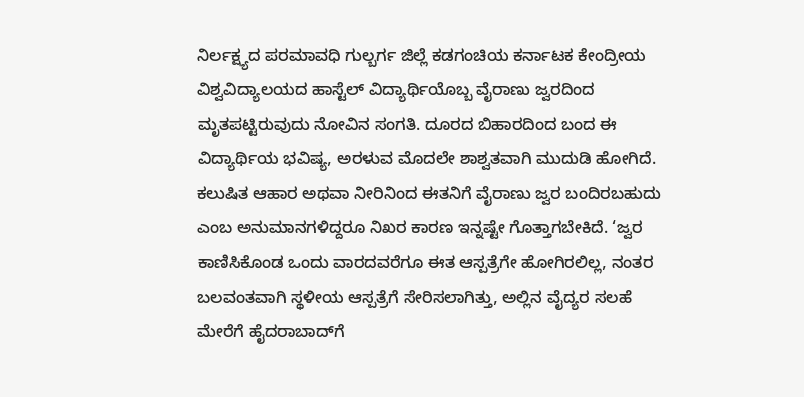ನಿರ್ಲಕ್ಷ್ಯದ ಪರಮಾವಧಿ ಗುಲ್ಬರ್ಗ ಜಿಲ್ಲೆ ಕಡಗಂಚಿಯ ಕರ್ನಾಟಕ ಕೇಂದ್ರೀಯ ವಿಶ್ವವಿದ್ಯಾಲಯದ ಹಾಸ್ಟೆಲ್ ವಿದ್ಯಾರ್ಥಿಯೊಬ್ಬ ವೈರಾಣು ಜ್ವರದಿಂದ ಮೃತಪಟ್ಟಿರುವುದು ನೋವಿನ ಸಂಗತಿ. ದೂರದ ಬಿಹಾರದಿಂದ ಬಂದ ಈ ವಿದ್ಯಾರ್ಥಿಯ ಭವಿಷ್ಯ, ಅರಳುವ ಮೊದಲೇ ಶಾಶ್ವತವಾಗಿ ಮುದುಡಿ ಹೋಗಿದೆ. ಕಲುಷಿತ ಆಹಾರ ಅಥವಾ ನೀರಿನಿಂದ ಈತನಿಗೆ ವೈರಾಣು ಜ್ವರ ಬಂದಿರಬಹುದು ಎಂಬ ಅನುಮಾನಗಳಿದ್ದರೂ ನಿಖರ ಕಾರಣ ಇನ್ನಷ್ಟೇ ಗೊತ್ತಾಗಬೇಕಿದೆ. ‘ಜ್ವರ ಕಾಣಿಸಿಕೊಂಡ ಒಂದು ವಾರದವರೆಗೂ ಈತ ಆಸ್ಪತ್ರೆಗೇ ಹೋಗಿರಲಿಲ್ಲ, ನಂತರ ಬಲವಂತವಾಗಿ ಸ್ಥಳೀಯ ಆಸ್ಪತ್ರೆಗೆ ಸೇರಿಸಲಾಗಿತ್ತು, ಅಲ್ಲಿನ ವೈದ್ಯರ ಸಲಹೆ ಮೇರೆಗೆ ಹೈದರಾಬಾದ್‌ಗೆ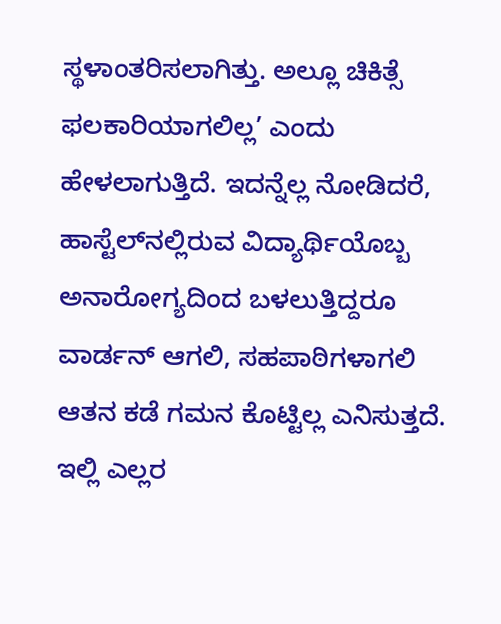ಸ್ಥಳಾಂತರಿಸಲಾಗಿತ್ತು. ಅಲ್ಲೂ ಚಿಕಿತ್ಸೆ ಫಲಕಾರಿಯಾಗಲಿಲ್ಲ’ ಎಂದು ಹೇಳಲಾಗುತ್ತಿದೆ. ಇದನ್ನೆಲ್ಲ ನೋಡಿದರೆ, ಹಾಸ್ಟೆಲ್‌ನಲ್ಲಿರುವ ವಿದ್ಯಾರ್ಥಿಯೊಬ್ಬ ಅನಾರೋಗ್ಯದಿಂದ ಬಳಲುತ್ತಿದ್ದರೂ ವಾರ್ಡನ್ ಆಗಲಿ, ಸಹಪಾಠಿಗಳಾಗಲಿ ಆತನ ಕಡೆ ಗಮನ ಕೊಟ್ಟಿಲ್ಲ ಎನಿಸುತ್ತದೆ. ಇಲ್ಲಿ ಎಲ್ಲರ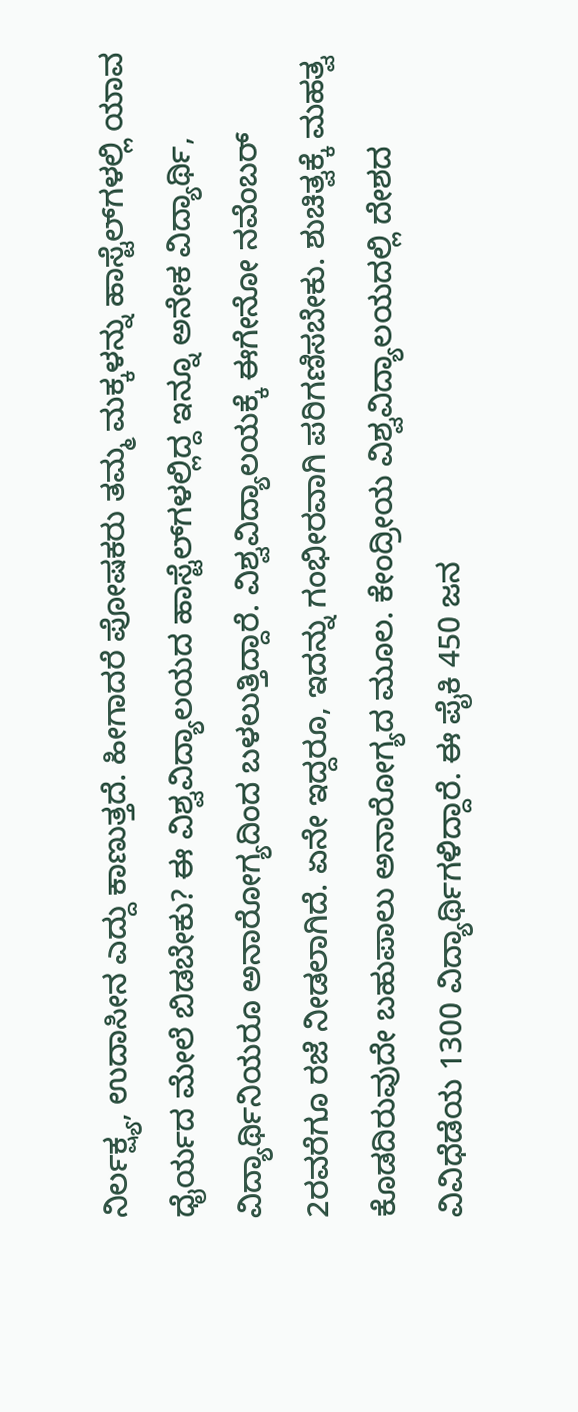ನಿರ್ಲಕ್ಷ್ಯ, ಉದಾಸೀನ ಎದ್ದು ಕಾಣುತ್ತದೆ. ಹೀಗಾದರೆ ಪೋಷಕರು ತಮ್ಮ ಮಕ್ಕಳನ್ನು ಹಾಸ್ಟೆಲ್‌ಗಳಲ್ಲಿ ಯಾವ ಧೈರ್ಯದ ಮೇಲೆ ಬಿಡಬೇಕು? ಈ ವಿಶ್ವವಿದ್ಯಾಲಯದ ಹಾಸ್ಟೆಲ್‌ಗಳಲ್ಲಿದ್ದ ಇನ್ನೂ ಅನೇಕ ವಿದ್ಯಾರ್ಥಿ, ವಿದ್ಯಾರ್ಥಿನಿಯರೂ ಅನಾರೋಗ್ಯದಿಂದ ಬಳಲುತ್ತಿದ್ದಾರೆ. ವಿಶ್ವವಿದ್ಯಾಲಯಕ್ಕೆ ಈಗೇನೋ ನವೆಂಬರ್ 2ರವರೆಗೂ ರಜೆ ನೀಡಲಾಗಿದೆ. ಏನೇ ಇದ್ದರೂ, ಇದನ್ನು ಗಂಭೀರವಾಗಿ ಪರಿಗಣಿಸಬೇಕು. ಶುಚಿತ್ವಕ್ಕೆ ಮಹತ್ವ ಕೊಡದಿರುವುದೇ ಬಹುಪಾಲು ಅನಾರೋಗ್ಯದ ಮೂಲ. ಕೇಂದ್ರೀಯ ವಿಶ್ವವಿದ್ಯಾಲಯದಲ್ಲಿ ದೇಶದ ವಿವಿಧೆಡೆಯ 1300 ವಿದ್ಯಾರ್ಥಿಗಳಿದ್ದಾರೆ. ಈ ಪೈಕಿ 450 ಜನ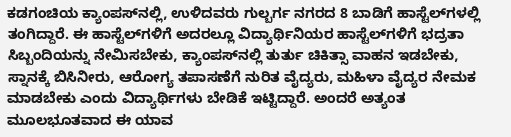ಕಡಗಂಚಿಯ ಕ್ಯಾಂಪಸ್‌ನಲ್ಲಿ, ಉಳಿದವರು ಗುಲ್ಬರ್ಗ ನಗರದ 8 ಬಾಡಿಗೆ ಹಾಸ್ಟೆಲ್‌ಗಳಲ್ಲಿ ತಂಗಿದ್ದಾರೆ. ಈ ಹಾಸ್ಟೆಲ್‌ಗಳಿಗೆ ಅದರಲ್ಲೂ ವಿದ್ಯಾರ್ಥಿನಿಯರ ಹಾಸ್ಟೆಲ್‌ಗಳಿಗೆ ಭದ್ರತಾ ಸಿಬ್ಬಂದಿಯನ್ನು ನೇಮಿಸಬೇಕು, ಕ್ಯಾಂಪಸ್‌ನಲ್ಲಿ ತುರ್ತು ಚಿಕಿತ್ಸಾ ವಾಹನ ಇಡಬೇಕು, ಸ್ನಾನಕ್ಕೆ ಬಿಸಿನೀರು, ಆರೋಗ್ಯ ತಪಾಸಣೆಗೆ ನುರಿತ ವೈದ್ಯರು, ಮಹಿಳಾ ವೈದ್ಯರ ನೇಮಕ ಮಾಡಬೇಕು ಎಂದು ವಿದ್ಯಾರ್ಥಿಗಳು ಬೇಡಿಕೆ ಇಟ್ಟಿದ್ದಾರೆ. ಅಂದರೆ ಅತ್ಯಂತ ಮೂಲಭೂತವಾದ ಈ ಯಾವ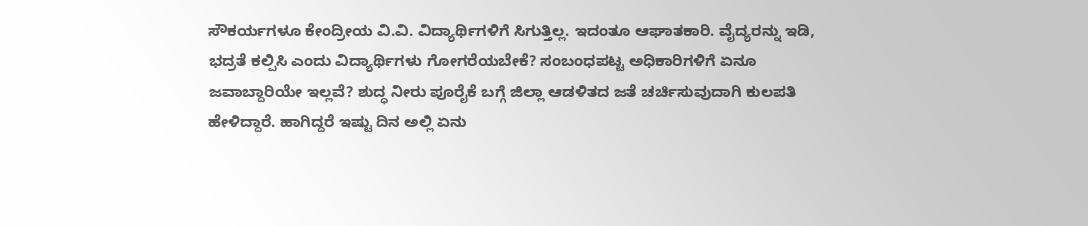ಸೌಕರ್ಯಗಳೂ ಕೇಂದ್ರೀಯ ವಿ.ವಿ. ವಿದ್ಯಾರ್ಥಿಗಳಿಗೆ ಸಿಗುತ್ತಿಲ್ಲ. ಇದಂತೂ ಆಘಾತಕಾರಿ. ವೈದ್ಯರನ್ನು ಇಡಿ, ಭದ್ರತೆ ಕಲ್ಪಿಸಿ ಎಂದು ವಿದ್ಯಾರ್ಥಿಗಳು ಗೋಗರೆಯಬೇಕೆ? ಸಂಬಂಧಪಟ್ಟ ಅಧಿಕಾರಿಗಳಿಗೆ ಏನೂ ಜವಾಬ್ದಾರಿಯೇ ಇಲ್ಲವೆ? ಶುದ್ಧ ನೀರು ಪೂರೈಕೆ ಬಗ್ಗೆ ಜಿಲ್ಲಾ ಆಡಳಿತದ ಜತೆ ಚರ್ಚಿಸುವುದಾಗಿ ಕುಲಪತಿ ಹೇಳಿದ್ದಾರೆ. ಹಾಗಿದ್ದರೆ ಇಷ್ಟು ದಿನ ಅಲ್ಲಿ ಏನು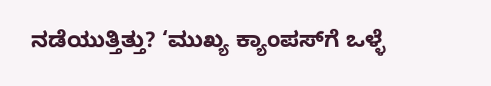ನಡೆಯುತ್ತಿತ್ತು? ‘ಮುಖ್ಯ ಕ್ಯಾಂಪಸ್‌ಗೆ ಒಳ್ಳೆ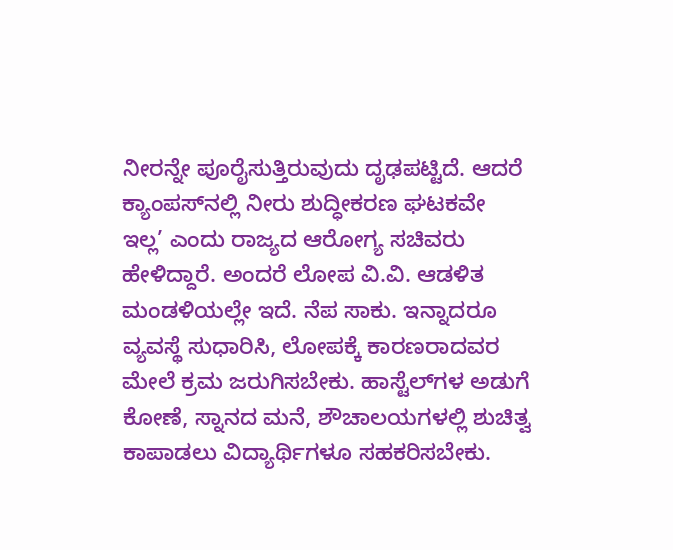ನೀರನ್ನೇ ಪೂರೈಸುತ್ತಿರುವುದು ದೃಢಪಟ್ಟಿದೆ. ಆದರೆ ಕ್ಯಾಂಪಸ್‌ನಲ್ಲಿ ನೀರು ಶುದ್ಧೀಕರಣ ಘಟಕವೇ ಇಲ್ಲ’ ಎಂದು ರಾಜ್ಯದ ಆರೋಗ್ಯ ಸಚಿವರು ಹೇಳಿದ್ದಾರೆ. ಅಂದರೆ ಲೋಪ ವಿ.ವಿ. ಆಡಳಿತ ಮಂಡಳಿಯಲ್ಲೇ ಇದೆ. ನೆಪ ಸಾಕು. ಇನ್ನಾದರೂ ವ್ಯವಸ್ಥೆ ಸುಧಾರಿಸಿ, ಲೋಪಕ್ಕೆ ಕಾರಣರಾದವರ ಮೇಲೆ ಕ್ರಮ ಜರುಗಿಸಬೇಕು. ಹಾಸ್ಟೆಲ್‌ಗಳ ಅಡುಗೆ ಕೋಣೆ, ಸ್ನಾನದ ಮನೆ, ಶೌಚಾಲಯಗಳಲ್ಲಿ ಶುಚಿತ್ವ ಕಾಪಾಡಲು ವಿದ್ಯಾರ್ಥಿಗಳೂ ಸಹಕರಿಸಬೇಕು.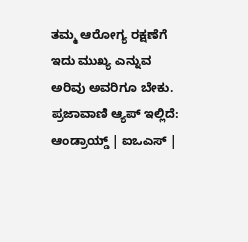ತಮ್ಮ ಆರೋಗ್ಯ ರಕ್ಷಣೆಗೆ ಇದು ಮುಖ್ಯ ಎನ್ನುವ ಅರಿವು ಅವರಿಗೂ ಬೇಕು. ಪ್ರಜಾವಾಣಿ ಆ್ಯಪ್ ಇಲ್ಲಿದೆ: ಆಂಡ್ರಾಯ್ಡ್ | ಐಒಎಸ್ |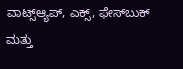ವಾಟ್ಸ್ಆ್ಯಪ್, ಎಕ್ಸ್, ಫೇಸ್‌ಬುಕ್ ಮತ್ತು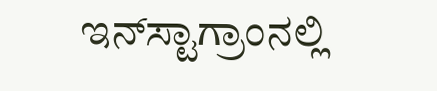ಇನ್‌ಸ್ಟಾಗ್ರಾಂನಲ್ಲಿ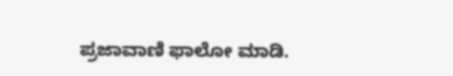ಪ್ರಜಾವಾಣಿ ಫಾಲೋ ಮಾಡಿ.